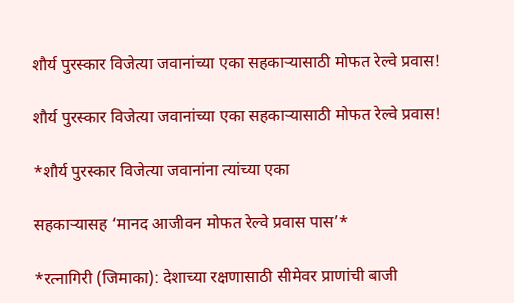शौर्य पुरस्कार विजेत्या जवानांच्या एका सहकाऱ्यासाठी मोफत रेल्वे प्रवास!

शौर्य पुरस्कार विजेत्या जवानांच्या एका सहकाऱ्यासाठी मोफत रेल्वे प्रवास!

*शौर्य पुरस्कार विजेत्या जवानांना त्यांच्या एका

सहकाऱ्यासह ‘मानद आजीवन मोफत रेल्वे प्रवास पास’*

*रत्नागिरी (जिमाका): देशाच्या रक्षणासाठी सीमेवर प्राणांची बाजी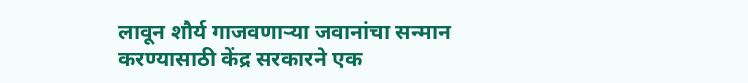लावून शौर्य गाजवणाऱ्या जवानांचा सन्मान करण्यासाठी केंद्र सरकारने एक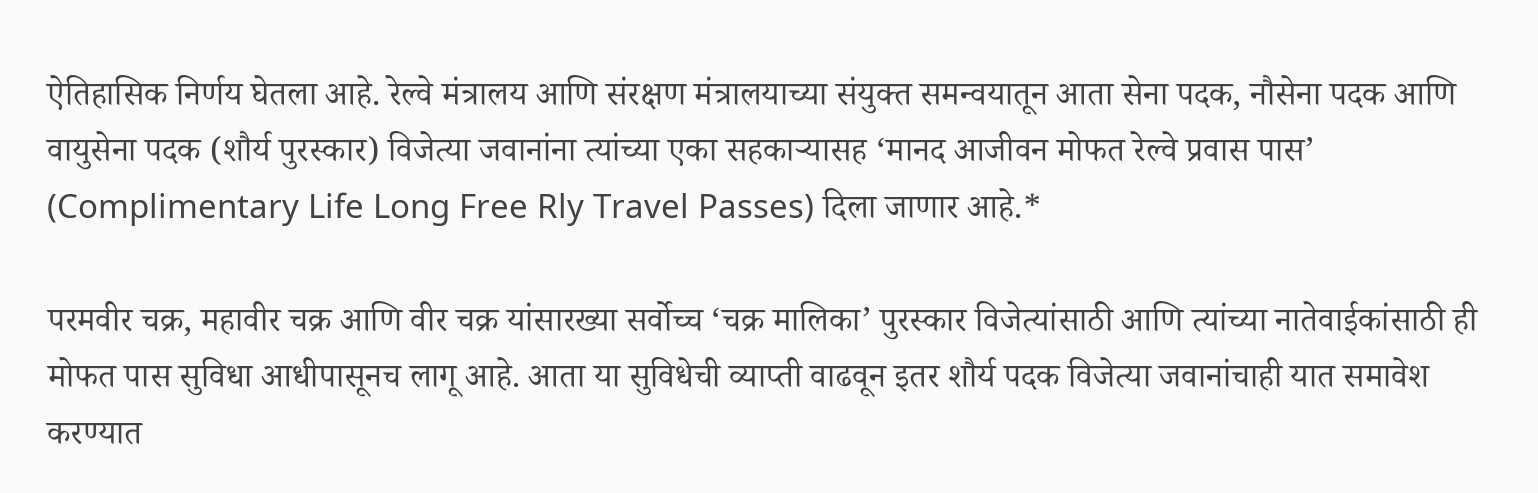ऐतिहासिक निर्णय घेतला आहे. रेल्वे मंत्रालय आणि संरक्षण मंत्रालयाच्या संयुक्त समन्वयातून आता सेना पदक, नौसेना पदक आणि वायुसेना पदक (शौर्य पुरस्कार) विजेत्या जवानांना त्यांच्या एका सहकाऱ्यासह ‘मानद आजीवन मोफत रेल्वे प्रवास पास’ (Complimentary Life Long Free Rly Travel Passes) दिला जाणार आहे.*

परमवीर चक्र, महावीर चक्र आणि वीर चक्र यांसारख्या सर्वोच्च ‘चक्र मालिका’ पुरस्कार विजेत्यांसाठी आणि त्यांच्या नातेवाईकांसाठी ही मोफत पास सुविधा आधीपासूनच लागू आहे. आता या सुविधेची व्याप्ती वाढवून इतर शौर्य पदक विजेत्या जवानांचाही यात समावेश करण्यात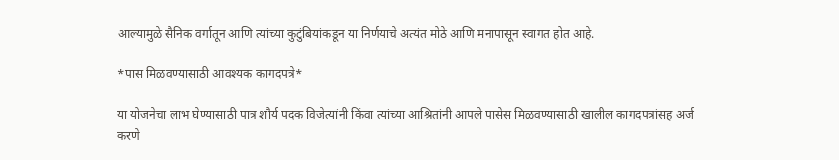आल्यामुळे सैनिक वर्गातून आणि त्यांच्या कुटुंबियांकडून या निर्णयाचे अत्यंत मोठे आणि मनापासून स्वागत होत आहे.

*पास मिळवण्यासाठी आवश्यक कागदपत्रे*

या योजनेचा लाभ घेण्यासाठी पात्र शौर्य पदक विजेत्यांनी किंवा त्यांच्या आश्रितांनी आपले पासेस मिळवण्यासाठी खालील कागदपत्रांसह अर्ज करणे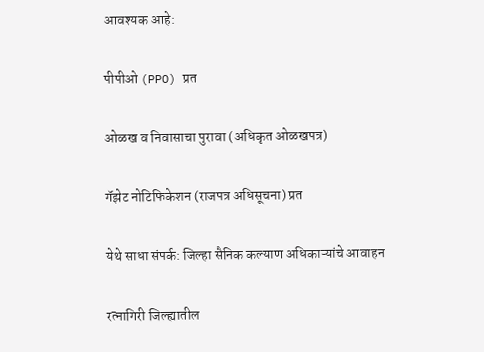आवश्यक आहे:

पीपीओ (PPO) प्रत

ओळख व निवासाचा पुरावा (अधिकृत ओळखपत्र)

गॅझेट नोटिफिकेशन (राजपत्र अधिसूचना) प्रत

येथे साधा संपर्क: जिल्हा सैनिक कल्याण अधिकाऱ्यांचे आवाहन

रत्नागिरी जिल्ह्यातील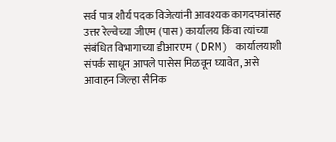सर्व पात्र शौर्य पदक विजेत्यांनी आवश्यक कागदपत्रांसह उत्तर रेल्वेच्या जीएम (पास) कार्यालय किंवा त्यांच्या संबंधित विभागाच्या डीआरएम (DRM) कार्यालयाशी संपर्क साधून आपले पासेस मिळवून घ्यावेत, असे आवाहन जिल्हा सैनिक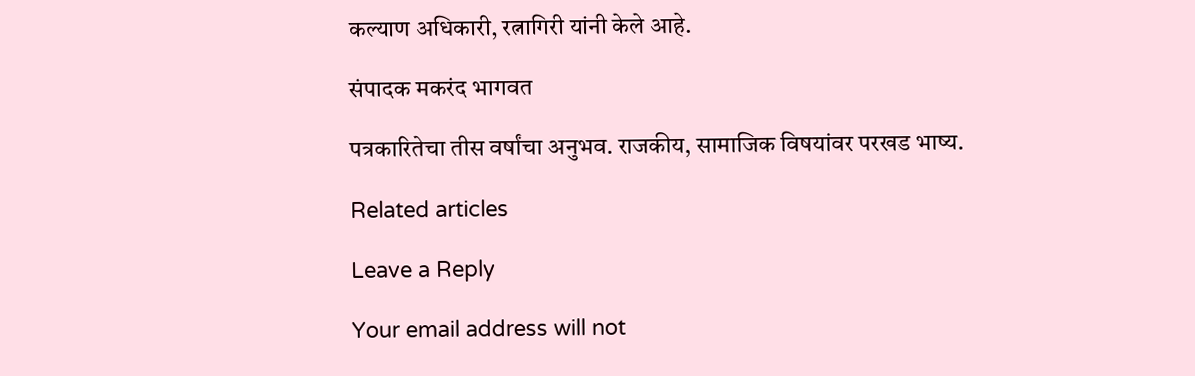कल्याण अधिकारी, रत्नागिरी यांनी केले आहे.

संपादक मकरंद भागवत

पत्रकारितेचा तीस वर्षांचा अनुभव. राजकीय, सामाजिक विषयांवर परखड भाष्य.

Related articles

Leave a Reply

Your email address will not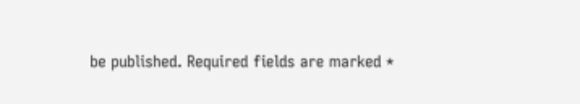be published. Required fields are marked *